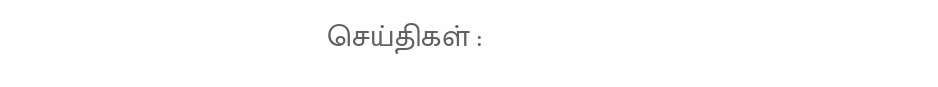செய்திகள் :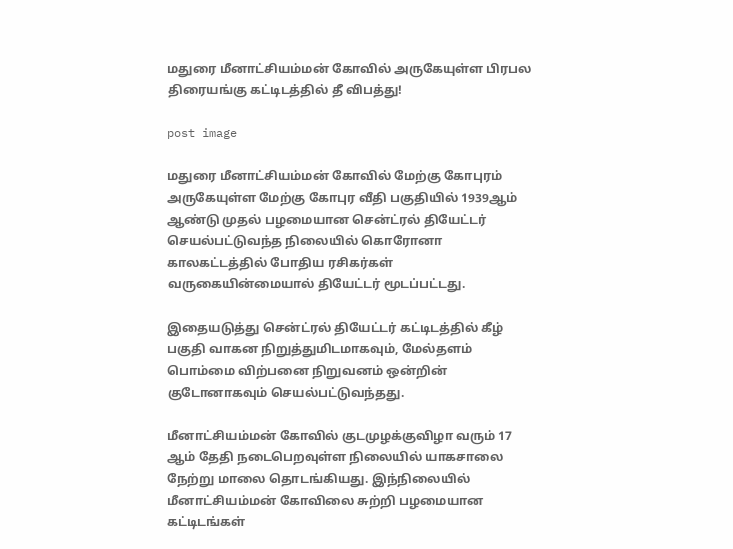மதுரை மீனாட்சியம்மன் கோவில் அருகேயுள்ள பிரபல திரையங்கு கட்டிடத்தில் தீ விபத்து!

post image

மதுரை மீனாட்சியம்மன் கோவில் மேற்கு கோபுரம் அருகேயுள்ள மேற்கு கோபுர வீதி பகுதியில் 1939ஆம் ஆண்டு முதல் பழமையான சென்ட்ரல் தியேட்டர் செயல்பட்டுவந்த நிலையில் கொரோனா காலகட்டத்தில் போதிய ரசிகர்கள் வருகையின்மையால் தியேட்டர் மூடப்பட்டது.

இதையடுத்து சென்ட்ரல் தியேட்டர் கட்டிடத்தில் கீழ் பகுதி வாகன நிறுத்துமிடமாகவும், மேல்தளம் பொம்மை விற்பனை நிறுவனம் ஒன்றின் குடோனாகவும் செயல்பட்டுவந்தது.

மீனாட்சியம்மன் கோவில் குடமுழக்குவிழா வரும் 17 ஆம் தேதி நடைபெறவுள்ள நிலையில் யாகசாலை நேற்று மாலை தொடங்கியது. இந்நிலையில் மீனாட்சியம்மன் கோவிலை சுற்றி பழமையான கட்டிடங்கள்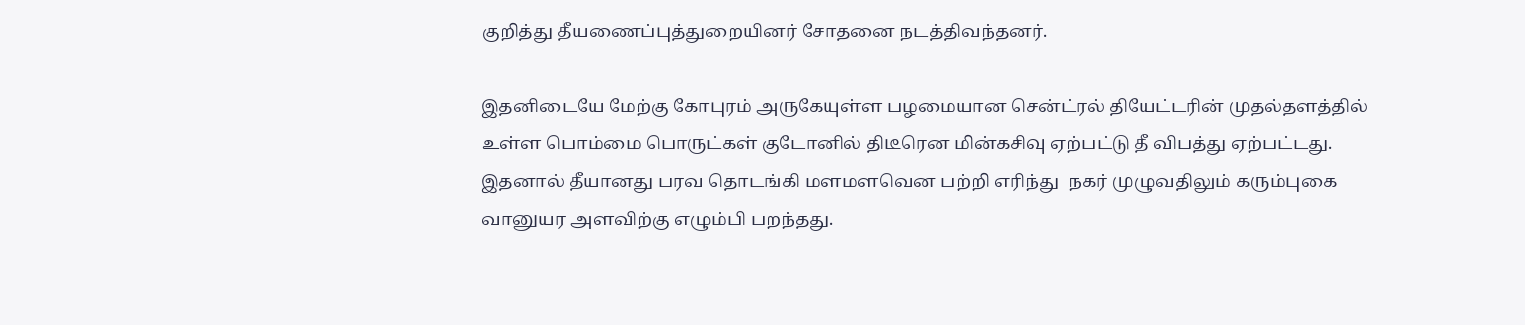குறித்து தீயணைப்புத்துறையினர் சோதனை நடத்திவந்தனர்.

இதனிடையே மேற்கு கோபுரம் அருகேயுள்ள பழமையான சென்ட்ரல் தியேட்டரின் முதல்தளத்தில் உள்ள பொம்மை பொருட்கள் குடோனில் திடீரென மின்கசிவு ஏற்பட்டு தீ விபத்து ஏற்பட்டது. இதனால் தீயானது பரவ தொடங்கி மளமளவென பற்றி எரிந்து  நகர் முழுவதிலும் கரும்புகை வானுயர அளவிற்கு எழும்பி பறந்தது.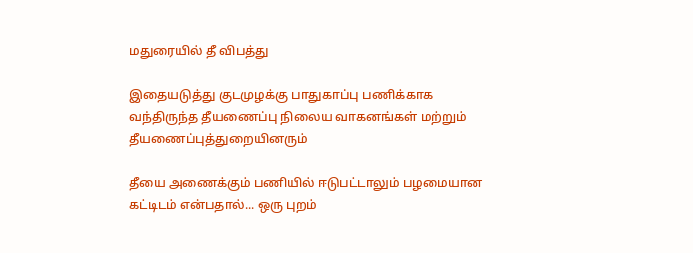மதுரையில் தீ விபத்து

இதையடுத்து குடமுழக்கு பாதுகாப்பு பணிக்காக வந்திருந்த தீயணைப்பு நிலைய வாகனங்கள் மற்றும் தீயணைப்புத்துறையினரும்

தீயை அணைக்கும் பணியில் ஈடுபட்டாலும் பழமையான கட்டிடம் என்பதால்... ஒரு புறம்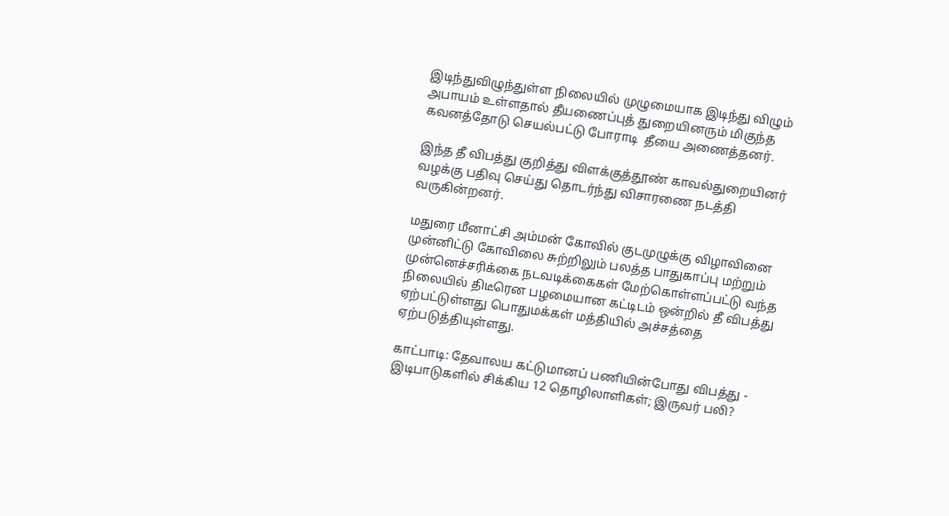இடிந்துவிழுந்துள்ள நிலையில் முழுமையாக இடிந்து விழும் அபாயம் உள்ளதால் தீயணைப்புத் துறையினரும் மிகுந்த கவனத்தோடு செயல்பட்டு போராடி  தீயை அணைத்தனர்.

இந்த தீ விபத்து குறித்து விளக்குத்தூண் காவல்துறையினர் வழக்கு பதிவு செய்து தொடர்ந்து விசாரணை நடத்தி வருகின்றனர்.

மதுரை மீனாட்சி அம்மன் கோவில் குடமுழுக்கு விழாவினை முன்னிட்டு கோவிலை சுற்றிலும் பலத்த பாதுகாப்பு மற்றும் முன்னெச்சரிக்கை நடவடிக்கைகள் மேற்கொள்ளப்பட்டு வந்த நிலையில் திடீரென பழமையான கட்டிடம் ஒன்றில் தீ விபத்து ஏற்பட்டுள்ளது பொதுமக்கள் மத்தியில் அச்சத்தை ஏற்படுத்தியுள்ளது.

காட்பாடி: தேவாலய கட்டுமானப் பணியின்போது விபத்து - இடிபாடுகளில் சிக்கிய 12 தொழிலாளிகள்; இருவர் பலி?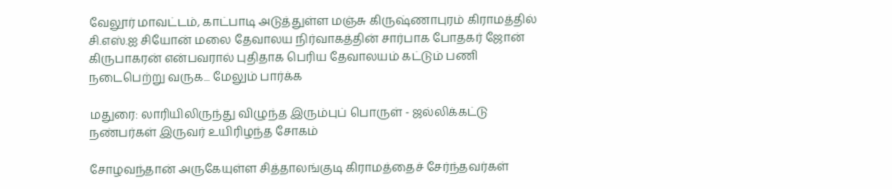வேலூர் மாவட்டம், காட்பாடி அடுத்துள்ள மஞ்சு கிருஷ்ணாபுரம் கிராமத்தில் சி.எஸ்.ஐ சியோன் மலை தேவாலய நிர்வாகத்தின் சார்பாக போதகர் ஜோன் கிருபாகரன் என்பவரால் புதிதாக பெரிய தேவாலயம் கட்டும் பணி நடைபெற்று வருக... மேலும் பார்க்க

மதுரை: லாரியிலிருந்து விழுந்த இரும்புப் பொருள் - ஜல்லிக்கட்டு நண்பர்கள் இருவர் உயிரிழந்த சோகம்

சோழவந்தான் அருகேயுள்ள சித்தாலங்குடி கிராமத்தைச் சேர்ந்தவர்கள்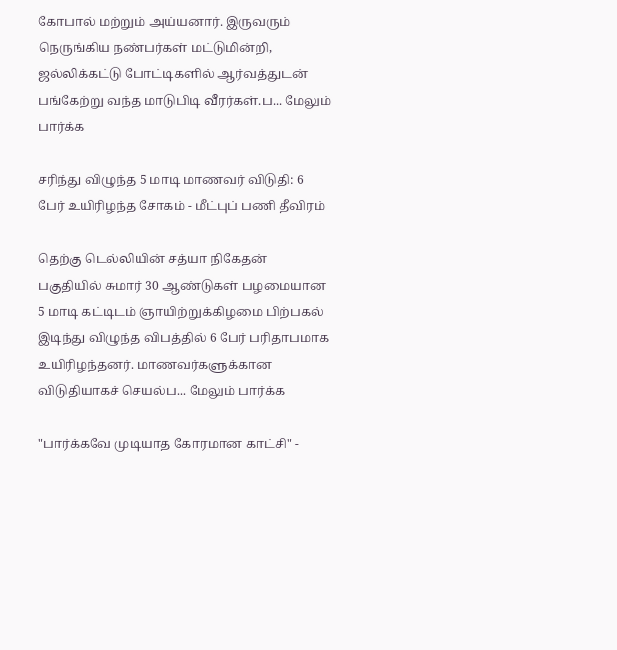கோபால் மற்றும் அய்யனார். இருவரும் நெருங்கிய நண்பர்கள் மட்டுமின்றி, ஜல்லிக்கட்டு போட்டிகளில் ஆர்வத்துடன் பங்கேற்று வந்த மாடுபிடி வீரர்கள்.ப... மேலும் பார்க்க

சரிந்து விழுந்த 5 மாடி மாணவர் விடுதி: 6 பேர் உயிரிழந்த சோகம் - மீட்புப் பணி தீவிரம்

தெற்கு டெல்லியின் சத்யா நிகேதன் பகுதியில் சுமார் 30 ஆண்டுகள் பழமையான 5 மாடி கட்டிடம் ஞாயிற்றுக்கிழமை பிற்பகல் இடிந்து விழுந்த விபத்தில் 6 பேர் பரிதாபமாக உயிரிழந்தனர். மாணவர்களுக்கான விடுதியாகச் செயல்ப... மேலும் பார்க்க

"பார்க்கவே முடியாத கோரமான காட்சி" -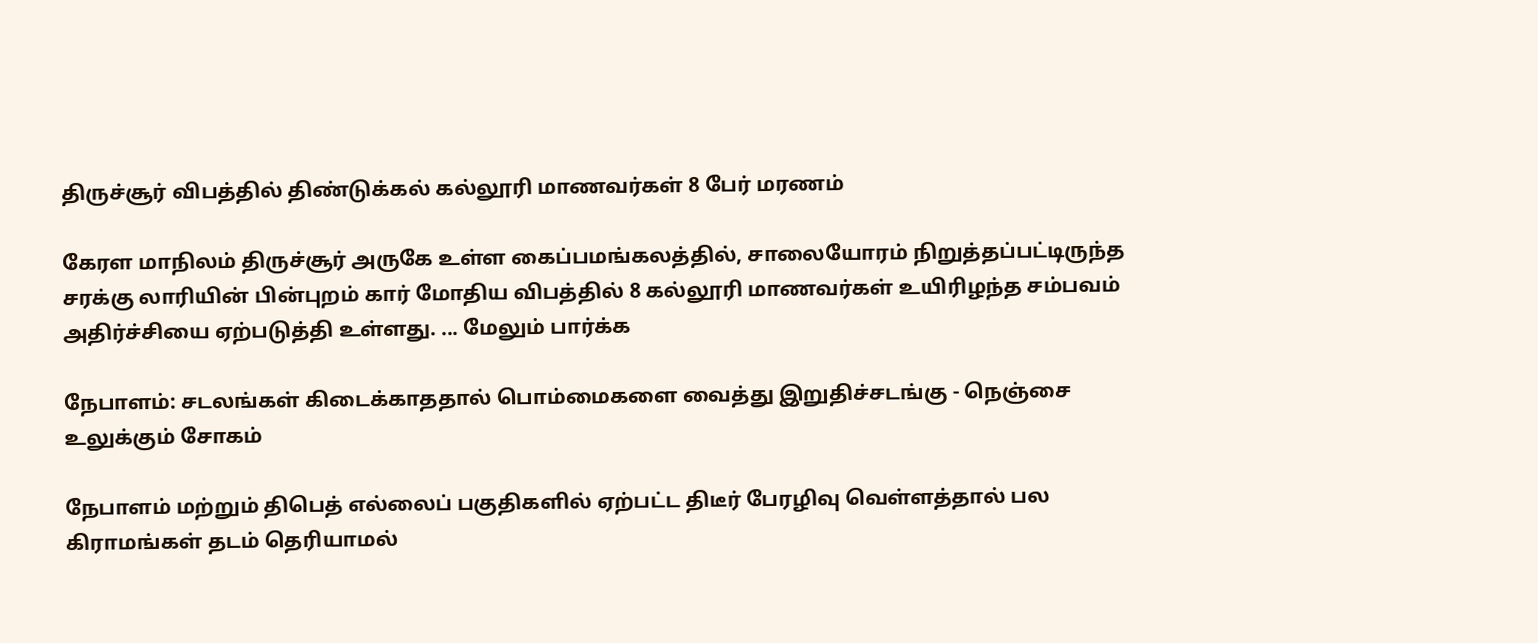திருச்சூர் விபத்தில் திண்டுக்கல் கல்லூரி மாணவர்கள் 8 பேர் மரணம்

கேரள மாநிலம் திருச்சூர் அருகே உள்ள கைப்பமங்கலத்தில், சாலையோரம் நிறுத்தப்பட்டிருந்த சரக்கு லாரியின் பின்புறம் கார் மோதிய விபத்தில் 8 கல்லூரி மாணவர்கள் உயிரிழந்த சம்பவம் அதிர்ச்சியை ஏற்படுத்தி உள்ளது. ... மேலும் பார்க்க

நேபாளம்: சடலங்கள் கிடைக்காததால் பொம்மைகளை வைத்து இறுதிச்சடங்கு - நெஞ்சை உலுக்கும் சோகம்

நேபாளம் மற்றும் திபெத் எல்லைப் பகுதிகளில் ஏற்பட்ட திடீர் பேரழிவு வெள்ளத்தால் பல கிராமங்கள் தடம் தெரியாமல்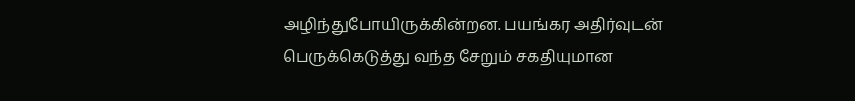அழிந்துபோயிருக்கின்றன. பயங்கர அதிர்வுடன் பெருக்கெடுத்து வந்த சேறும் சகதியுமான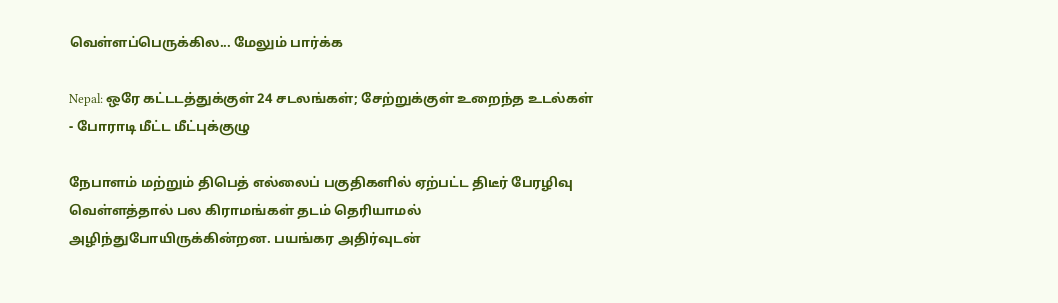வெள்ளப்பெருக்கில... மேலும் பார்க்க

Nepal: ஒரே கட்டடத்துக்குள் 24 சடலங்கள்; சேற்றுக்குள் உறைந்த உடல்கள் - போராடி மீட்ட மீட்புக்குழு

நேபாளம் மற்றும் திபெத் எல்லைப் பகுதிகளில் ஏற்பட்ட திடீர் பேரழிவு வெள்ளத்தால் பல கிராமங்கள் தடம் தெரியாமல் அழிந்துபோயிருக்கின்றன. பயங்கர அதிர்வுடன்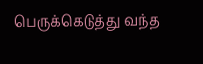பெருக்கெடுத்து வந்த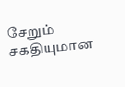சேறும் சகதியுமான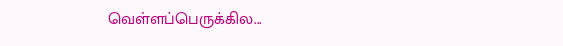வெள்ளப்பெருக்கில...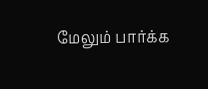மேலும் பார்க்க